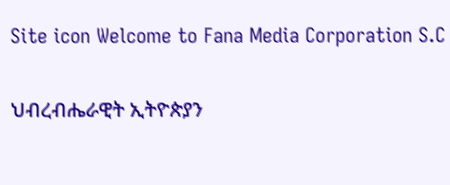Site icon Welcome to Fana Media Corporation S.C

ህብረብሔራዊት ኢትዮጵያን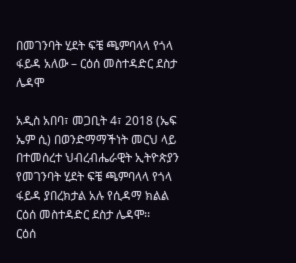በመገንባት ሂደት ፍቼ ጫምባላላ የጎላ ፋይዳ አለው – ርዕሰ መስተዳድር ደስታ ሌዳሞ

አዲስ አበባ፣ መጋቢት 4፣ 2018 (ኤፍ ኤም ሲ) በወንድማማችነት መርህ ላይ በተመሰረተ ህብረብሔራዊት ኢትዮጵያን የመገንባት ሂደት ፍቼ ጫምባላላ የጎላ ፋይዳ ያበረክታል አሉ የሲዳማ ክልል ርዕሰ መስተዳድር ደስታ ሌዳሞ፡፡
ርዕሰ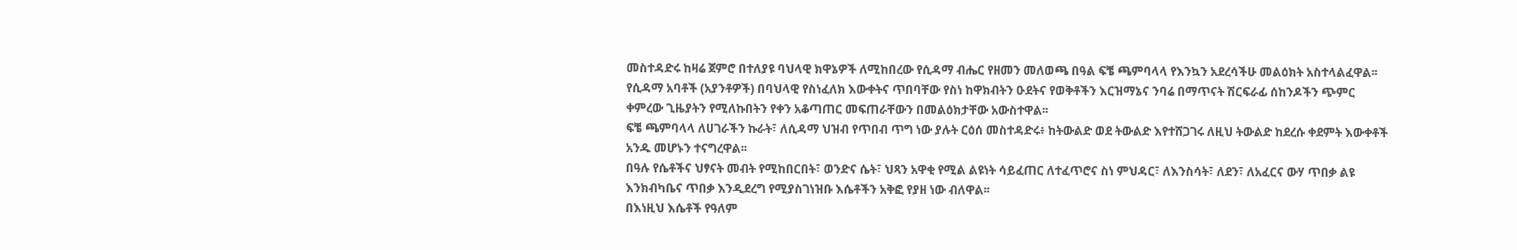መስተዳድሩ ከዛሬ ጀምሮ በተለያዩ ባህላዊ ክዋኔዎች ለሚከበረው የሲዳማ ብሔር የዘመን መለወጫ በዓል ፍቼ ጫምባላላ የእንኳን አደረሳችሁ መልዕክት አስተላልፈዋል፡፡
የሲዳማ አባቶች (አያንቶዎች) በባህላዊ የስነፈለክ እውቀትና ጥበባቸው የስነ ከዋክብትን ዑደትና የወቅቶችን እርዝማኔና ንባሬ በማጥናት ሽርፍራፊ ሰከንዶችን ጭምር ቀምረው ጊዜያትን የሚለኩበትን የቀን አቆጣጠር መፍጠራቸውን በመልዕክታቸው አውስተዋል፡፡
ፍቼ ጫምባላላ ለሀገራችን ኩራት፣ ለሲዳማ ህዝብ የጥበብ ጥግ ነው ያሉት ርዕሰ መስተዳድሩ፥ ከትውልድ ወደ ትውልድ እየተሸጋገሩ ለዚህ ትውልድ ከደረሱ ቀደምት እውቀቶች አንዱ መሆኑን ተናግረዋል፡፡
በዓሉ የሴቶችና ህፃናት መብት የሚከበርበት፣ ወንድና ሴት፣ ህጻን አዋቂ የሚል ልዩነት ሳይፈጠር ለተፈጥሮና ስነ ምህዳር፣ ለእንስሳት፣ ለደን፣ ለአፈርና ውሃ ጥበቃ ልዩ እንክብካቤና ጥበቃ እንዲደረግ የሚያስገነዝቡ እሴቶችን አቅፎ የያዘ ነው ብለዋል፡፡
በእነዚህ እሴቶች የዓለም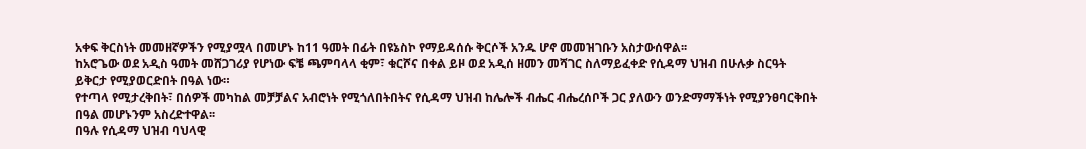አቀፍ ቅርስነት መመዘኛዎችን የሚያሟላ በመሆኑ ከ11 ዓመት በፊት በዩኔስኮ የማይዳሰሱ ቅርሶች አንዱ ሆኖ መመዝገቡን አስታውሰዋል፡፡
ከአሮጌው ወደ አዲስ ዓመት መሸጋገሪያ የሆነው ፍቼ ጫምባላላ ቂም፣ ቁርሾና በቀል ይዞ ወደ አዲሰ ዘመን መሻገር ስለማይፈቀድ የሲዳማ ህዝብ በሁሉቃ ስርዓት ይቅርታ የሚያወርድበት በዓል ነው።
የተጣላ የሚታረቅበት፣ በሰዎች መካከል መቻቻልና አብሮነት የሚጎለበትበትና የሲዳማ ህዝብ ከሌሎች ብሔር ብሔረሰቦች ጋር ያለውን ወንድማማችነት የሚያንፀባርቅበት በዓል መሆኑንም አስረድተዋል፡፡
በዓሉ የሲዳማ ህዝብ ባህላዊ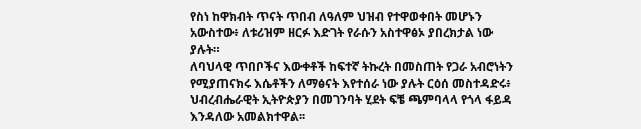የስነ ከዋክብት ጥናት ጥበብ ለዓለም ህዝብ የተዋወቀበት መሆኑን አውስተው፥ ለቱሪዝም ዘርፉ እድገት የራሱን አስተዋፅኦ ያበረክታል ነው ያሉት።
ለባህላዊ ጥበቦችና እውቀቶች ከፍተኛ ትኩረት በመስጠት የጋራ አብሮነትን የሚያጠናክሩ እሴቶችን ለማፅናት እየተሰራ ነው ያሉት ርዕሰ መስተዳድሩ፥ ህብረብሔራዊት ኢትዮጵያን በመገንባት ሂደት ፍቼ ጫምባላላ የጎላ ፋይዳ እንዳለው አመልክተዋል፡፡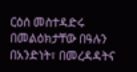ርዕሰ መስተዳድሩ በመልዕክታቸው በዓሉን በአንድነት፣ በመረዳዳትና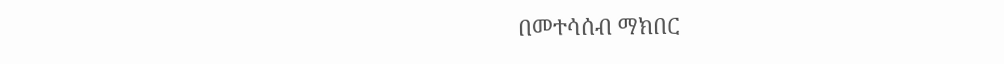በመተሳሰብ ማክበር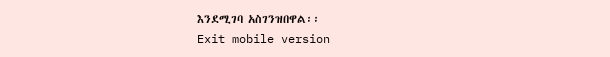እንደሚገባ አስገንዝበዋል፡፡
Exit mobile version